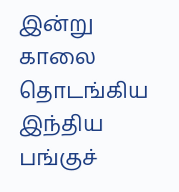இன்று காலை தொடங்கிய இந்திய பங்குச்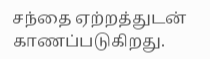சந்தை ஏற்றத்துடன் காணப்படுகிறது.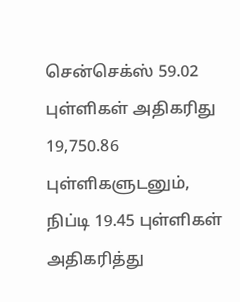சென்செக்ஸ் 59.02 புள்ளிகள் அதிகரிது 19,750.86 புள்ளிகளுடனும், நிப்டி 19.45 புள்ளிகள் அதிகரித்து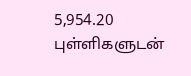5,954.20 புள்ளிகளுடன்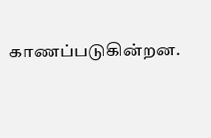காணப்படுகின்றன.